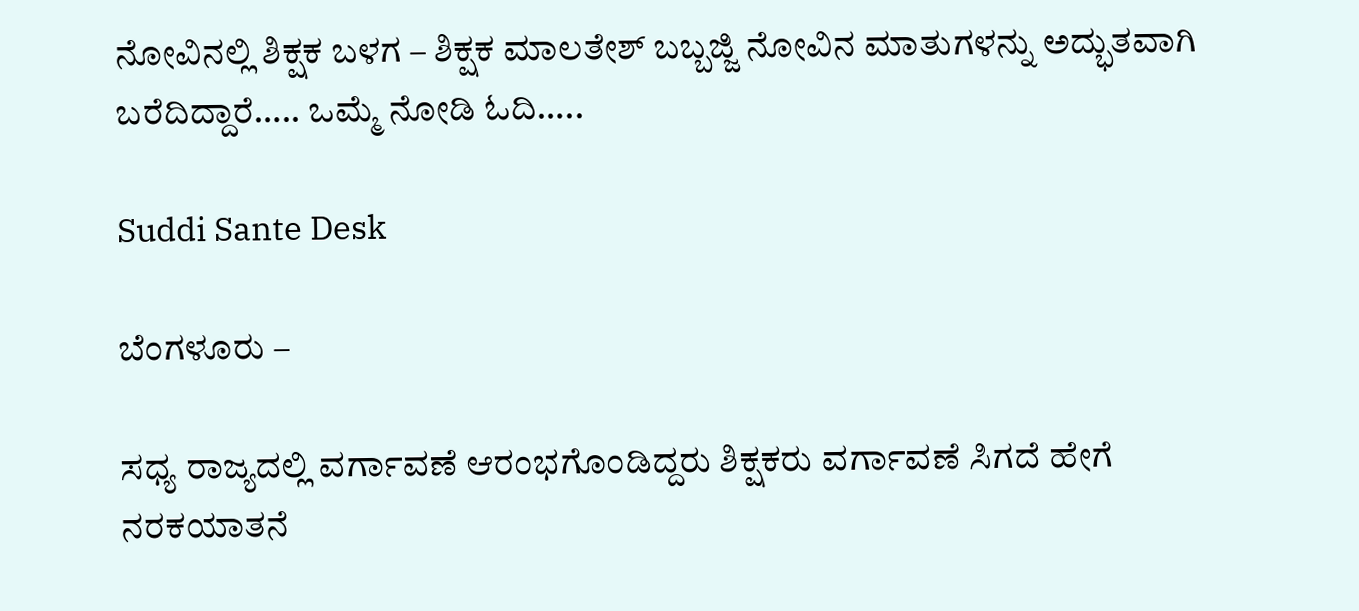ನೋವಿನಲ್ಲಿ ಶಿಕ್ಷಕ ಬಳಗ – ಶಿಕ್ಷಕ ಮಾಲತೇಶ್ ಬಬ್ಬಜ್ಜಿ ನೋವಿನ ಮಾತುಗಳನ್ನು ಅದ್ಭುತವಾಗಿ ಬರೆದಿದ್ದಾರೆ….. ಒಮ್ಮೆ ನೋಡಿ ಓದಿ…..

Suddi Sante Desk

ಬೆಂಗಳೂರು –

ಸಧ್ಯ ರಾಜ್ಯದಲ್ಲಿ ವರ್ಗಾವಣೆ ಆರಂಭಗೊಂಡಿದ್ದರು ಶಿಕ್ಷಕರು ವರ್ಗಾವಣೆ ಸಿಗದೆ ಹೇಗೆ ನರಕಯಾತನೆ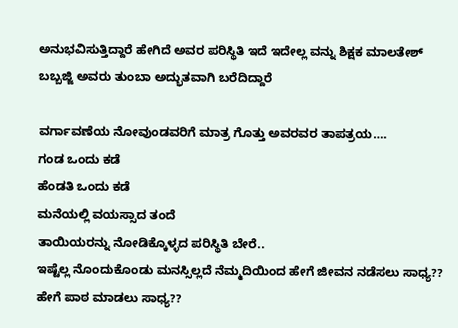ಅನುಭವಿಸುತ್ತಿದ್ದಾರೆ ಹೇಗಿದೆ ಅವರ ಪರಿಸ್ಥಿತಿ ಇದೆ ಇದೇಲ್ಲ ವನ್ನು ಶಿಕ್ಷಕ ಮಾಲತೇಶ್ ಬಬ್ಬಜ್ಜಿ ಅವರು ತುಂಬಾ ಅದ್ಭುತವಾಗಿ ಬರೆದಿದ್ದಾರೆ

ವರ್ಗಾವಣೆಯ ನೋವುಂಡವರಿಗೆ ಮಾತ್ರ ಗೊತ್ತು ಅವರವರ ತಾಪತ್ರಯ….
ಗಂಡ ಒಂದು ಕಡೆ
ಹೆಂಡತಿ ಒಂದು ಕಡೆ
ಮನೆಯಲ್ಲಿ ವಯಸ್ಸಾದ ತಂದೆ
ತಾಯಿಯರನ್ನು ನೋಡಿಕ್ಕೊಳ್ಳದ ಪರಿಸ್ಥಿತಿ ಬೇರೆ..
ಇಷ್ಟೆಲ್ಲ ನೊಂದುಕೊಂಡು ಮನಸ್ಸಿಲ್ಲದೆ ನೆಮ್ಮದಿಯಿಂದ ಹೇಗೆ ಜೀವನ ನಡೆಸಲು ಸಾಧ್ಯ??
ಹೇಗೆ ಪಾಠ ಮಾಡಲು ಸಾಧ್ಯ??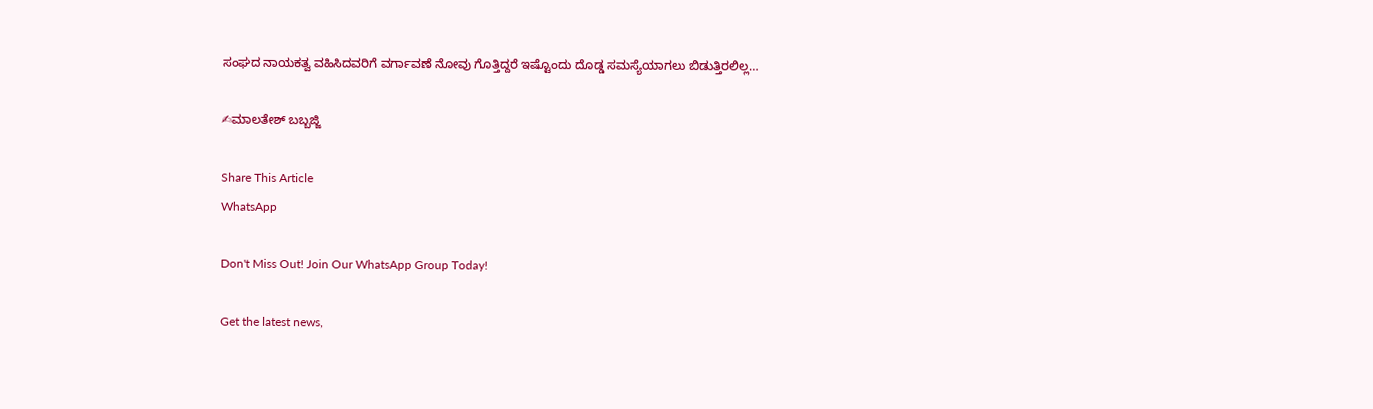ಸಂಘದ ನಾಯಕತ್ವ ವಹಿಸಿದವರಿಗೆ ವರ್ಗಾವಣೆ ನೋವು ಗೊತ್ತಿದ್ದರೆ ಇಷ್ಟೊಂದು ದೊಡ್ಡ ಸಮಸ್ಯೆಯಾಗಲು ಬಿಡುತ್ತಿರಲಿಲ್ಲ…

✍ಮಾಲತೇಶ್ ಬಬ್ಬಜ್ಜಿ

Share This Article
WhatsApp

Don't Miss Out! Join Our WhatsApp Group Today!

Get the latest news,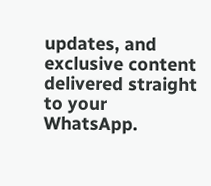updates, and exclusive content delivered straight to your WhatsApp.